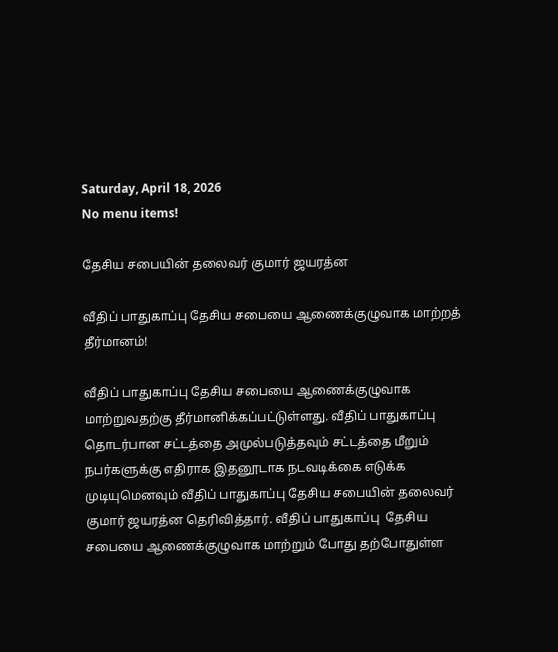Saturday, April 18, 2026
No menu items!

தேசிய சபையின் தலைவர் குமார் ஜயரத்ன

வீதிப் பாதுகாப்பு தேசிய சபையை ஆணைக்குழுவாக மாற்றத் தீர்மானம்!

வீதிப் பாதுகாப்பு தேசிய சபையை ஆணைக்குழுவாக மாற்றுவதற்கு தீர்மானிக்கப்பட்டுள்ளது. வீதிப் பாதுகாப்பு தொடர்பான சட்டத்தை அமுல்படுத்தவும் சட்டத்தை மீறும் நபர்களுக்கு எதிராக இதனூடாக நடவடிக்கை எடுக்க முடியுமெனவும் வீதிப் பாதுகாப்பு தேசிய சபையின் தலைவர் குமார் ஜயரத்ன தெரிவித்தார். வீதிப் பாதுகாப்பு  தேசிய சபையை ஆணைக்குழுவாக மாற்றும் போது தற்போதுள்ள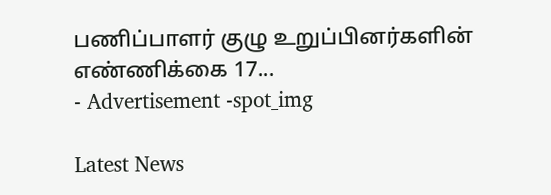பணிப்பாளர் குழு உறுப்பினர்களின் எண்ணிக்கை 17...
- Advertisement -spot_img

Latest News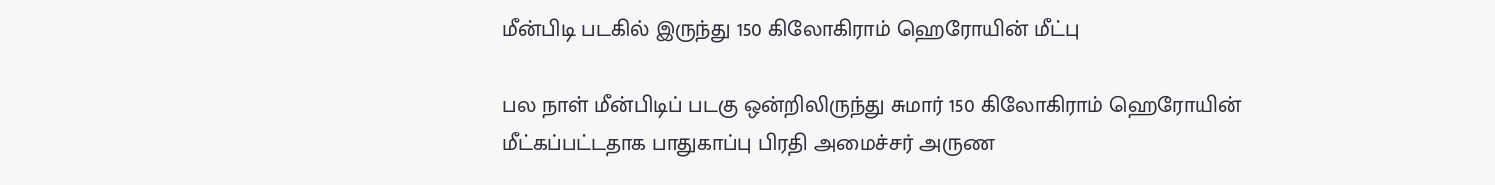மீன்பிடி படகில் இருந்து 150 கிலோகிராம் ஹெரோயின் மீட்பு

பல நாள் மீன்பிடிப் படகு ஒன்றிலிருந்து சுமார் 150 கிலோகிராம் ஹெரோயின் மீட்கப்பட்டதாக பாதுகாப்பு பிரதி அமைச்சர் அருண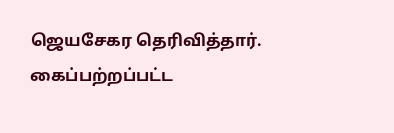ஜெயசேகர தெரிவித்தார். கைப்பற்றப்பட்ட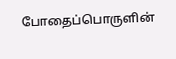போதைப்பொருளின்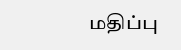மதிப்பு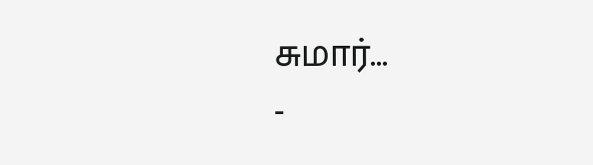சுமார்...
-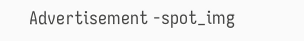Advertisement -spot_img